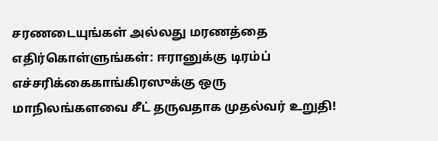சரணடையுங்கள் அல்லது மரணத்தை எதிர்கொள்ளுங்கள்: ஈரானுக்கு டிரம்ப் எச்சரிக்கைகாங்கிரஸுக்கு ஒரு மாநிலங்களவை சீட் தருவதாக முதல்வர் உறுதி!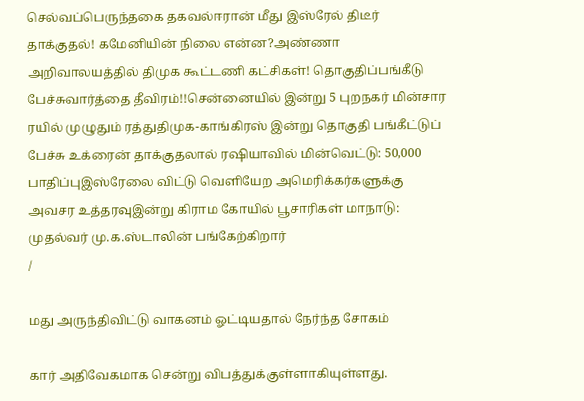செல்வப்பெருந்தகை தகவல்ஈரான் மீது இஸ்ரேல் திடீர் தாக்குதல்! கமேனியின் நிலை என்ன?அண்ணா அறிவாலயத்தில் திமுக கூட்டணி கட்சிகள்! தொகுதிப்பங்கீடு பேச்சுவார்த்தை தீவிரம்!!சென்னையில் இன்று 5 புறநகர் மின்சார ரயில் முழுதும் ரத்துதிமுக-காங்கிரஸ் இன்று தொகுதி பங்கீட்டுப் பேச்சு உக்ரைன் தாக்குதலால் ரஷியாவில் மின்வெட்டு: 50,000 பாதிப்புஇஸ்ரேலை விட்டு வெளியேற அமெரிக்கர்களுக்கு அவசர உத்தரவுஇன்று கிராம கோயில் பூசாரிகள் மாநாடு: முதல்வர் மு.க.ஸ்டாலின் பங்கேற்கிறார்
/

மது அருந்திவிட்டு வாகனம் ஓட்டியதால் நேர்ந்த சோகம்

கார் அதிவேகமாக சென்று விபத்துக்குள்ளாகியுள்ளது.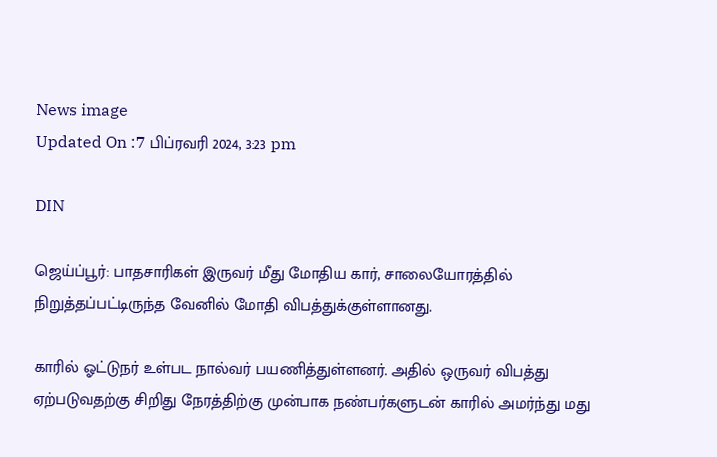News image
Updated On :7 பிப்ரவரி 2024, 3:23 pm

DIN

ஜெய்ப்பூர்: பாதசாரிகள் இருவர் மீது மோதிய கார், சாலையோரத்தில் நிறுத்தப்பட்டிருந்த வேனில் மோதி விபத்துக்குள்ளானது.

காரில் ஓட்டுநர் உள்பட நால்வர் பயணித்துள்ளனர். அதில் ஒருவர் விபத்து ஏற்படுவதற்கு சிறிது நேரத்திற்கு முன்பாக நண்பர்களுடன் காரில் அமர்ந்து மது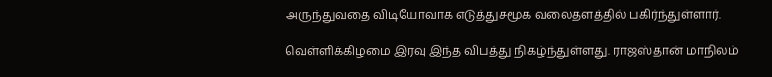அருந்துவதை விடியோவாக எடுத்துசமூக வலைதளத்தில் பகிர்ந்துள்ளார்.

வெள்ளிக்கிழமை இரவு இந்த விபத்து நிகழ்ந்துள்ளது. ராஜஸ்தான் மாநிலம்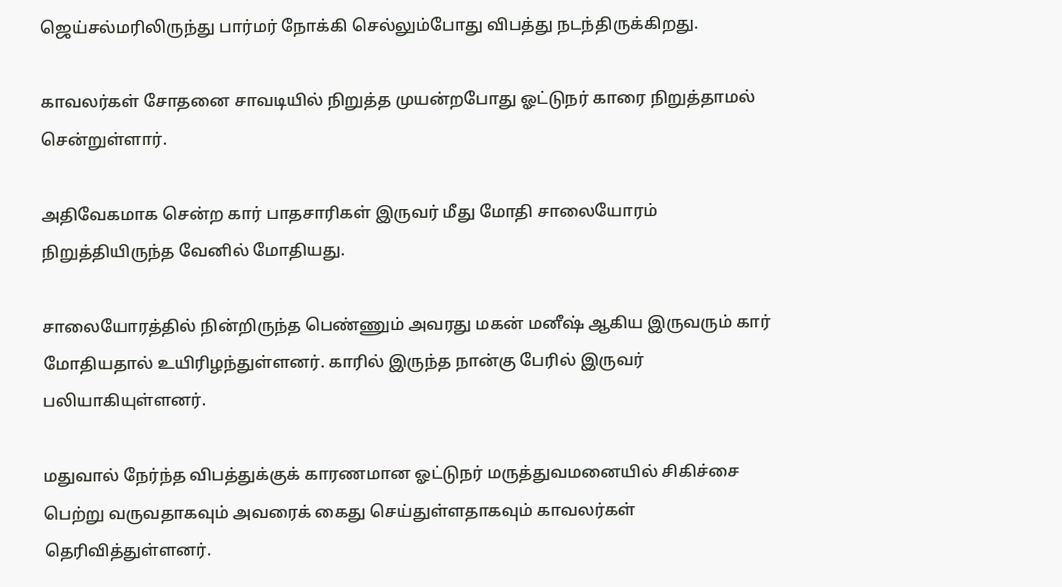ஜெய்சல்மரிலிருந்து பார்மர் நோக்கி செல்லும்போது விபத்து நடந்திருக்கிறது.

காவலர்கள் சோதனை சாவடியில் நிறுத்த முயன்றபோது ஓட்டுநர் காரை நிறுத்தாமல் சென்றுள்ளார்.

அதிவேகமாக சென்ற கார் பாதசாரிகள் இருவர் மீது மோதி சாலையோரம் நிறுத்தியிருந்த வேனில் மோதியது.

சாலையோரத்தில் நின்றிருந்த பெண்ணும் அவரது மகன் மனீஷ் ஆகிய இருவரும் கார் மோதியதால் உயிரிழந்துள்ளனர். காரில் இருந்த நான்கு பேரில் இருவர் பலியாகியுள்ளனர்.

மதுவால் நேர்ந்த விபத்துக்குக் காரணமான ஓட்டுநர் மருத்துவமனையில் சிகிச்சை பெற்று வருவதாகவும் அவரைக் கைது செய்துள்ளதாகவும் காவலர்கள் தெரிவித்துள்ளனர்.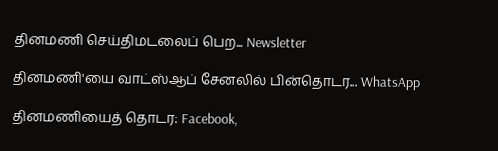தினமணி செய்திமடலைப் பெற... Newsletter

தினமணி'யை வாட்ஸ்ஆப் சேனலில் பின்தொடர... WhatsApp

தினமணியைத் தொடர: Facebook,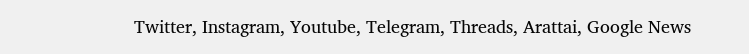Twitter, Instagram, Youtube, Telegram, Threads, Arattai, Google News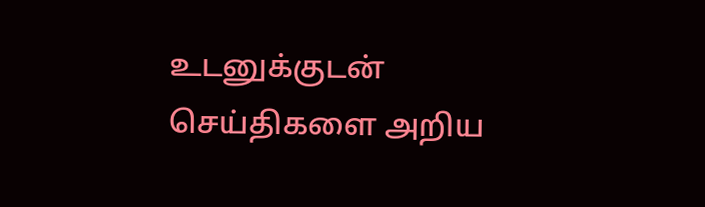உடனுக்குடன் செய்திகளை அறிய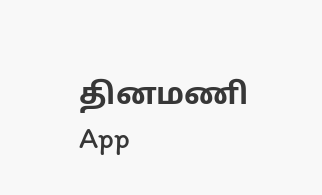தினமணி App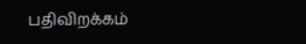பதிவிறக்கம்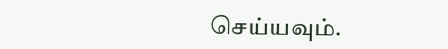செய்யவும்.